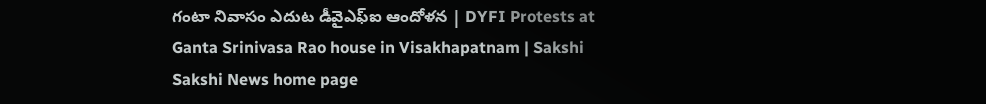గంటా నివాసం ఎదుట డీవైఎఫ్ఐ ఆందోళన | DYFI Protests at Ganta Srinivasa Rao house in Visakhapatnam | Sakshi
Sakshi News home page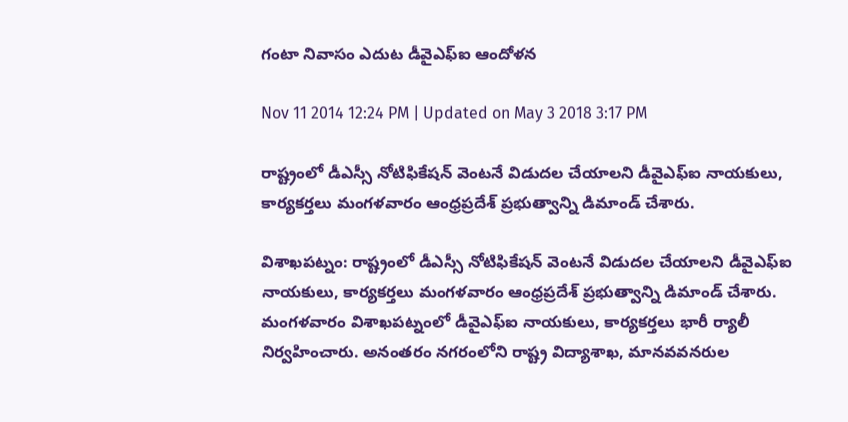గంటా నివాసం ఎదుట డీవైఎఫ్ఐ ఆందోళన

Nov 11 2014 12:24 PM | Updated on May 3 2018 3:17 PM

రాష్ట్రంలో డీఎస్సీ నోటిఫికేషన్ వెంటనే విడుదల చేయాలని డీవైఎఫ్ఐ నాయకులు, కార్యకర్తలు మంగళవారం ఆంధ్రప్రదేశ్ ప్రభుత్వాన్ని డిమాండ్ చేశారు.

విశాఖపట్నం: రాష్ట్రంలో డీఎస్సీ నోటిఫికేషన్ వెంటనే విడుదల చేయాలని డీవైఎఫ్ఐ నాయకులు, కార్యకర్తలు మంగళవారం ఆంధ్రప్రదేశ్ ప్రభుత్వాన్ని డిమాండ్ చేశారు. మంగళవారం విశాఖపట్నంలో డీవైఎఫ్ఐ నాయకులు, కార్యకర్తలు భారీ ర్యాలీ నిర్వహించారు. అనంతరం నగరంలోని రాష్ట్ర విద్యాశాఖ, మానవవనరుల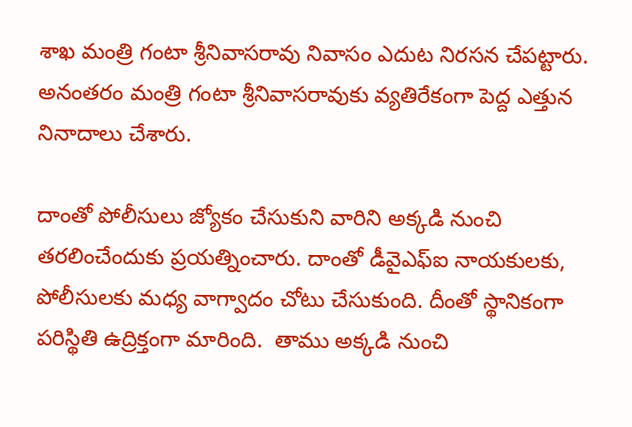శాఖ మంత్రి గంటా శ్రీనివాసరావు నివాసం ఎదుట నిరసన చేపట్టారు. అనంతరం మంత్రి గంటా శ్రీనివాసరావుకు వ్యతిరేకంగా పెద్ద ఎత్తున నినాదాలు చేశారు.

దాంతో పోలీసులు జ్యోకం చేసుకుని వారిని అక్కడి నుంచి తరలించేందుకు ప్రయత్నించారు. దాంతో డీవైఎఫ్ఐ నాయకులకు, పోలీసులకు మధ్య వాగ్వాదం చోటు చేసుకుంది. దీంతో స్థానికంగా పరిస్థితి ఉద్రిక్తంగా మారింది.  తాము అక్కడి నుంచి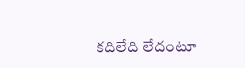కదిలేది లేదంటూ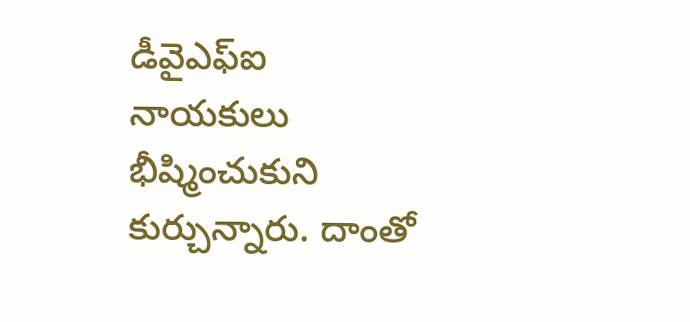డీవైఎఫ్ఐ నాయకులు భీష్మించుకుని కుర్చున్నారు. దాంతో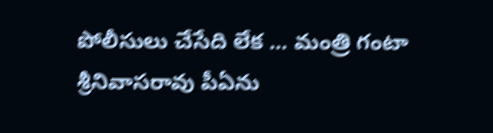పోలీసులు చేసేది లేక ... మంత్రి గంటా శ్రీనివాసరావు పీఏను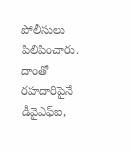పోలీసులు పిలిపించారు. దాంతో రహదారిపైనే డీవైఎఫ్ఐ,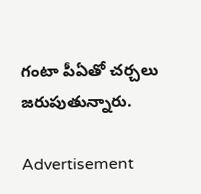గంటా పీఏతో చర్చలు జరుపుతున్నారు.

Advertisement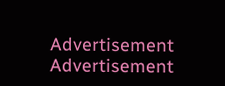Advertisement
Advertisement